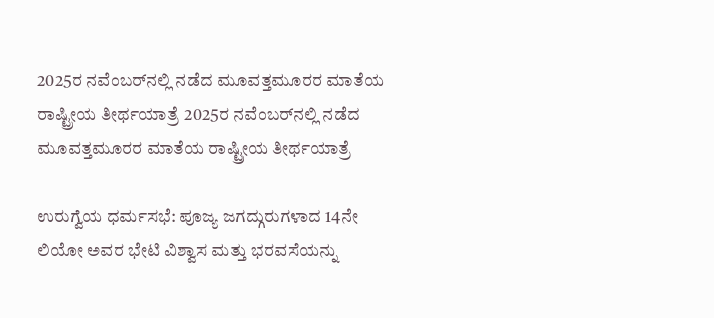2025ರ ನವೆಂಬರ್‌ನಲ್ಲಿ ನಡೆದ ಮೂವತ್ತಮೂರರ ಮಾತೆಯ ರಾಷ್ಟ್ರೀಯ ತೀರ್ಥಯಾತ್ರೆ 2025ರ ನವೆಂಬರ್‌ನಲ್ಲಿ ನಡೆದ ಮೂವತ್ತಮೂರರ ಮಾತೆಯ ರಾಷ್ಟ್ರೀಯ ತೀರ್ಥಯಾತ್ರೆ

ಉರುಗ್ವೆಯ ಧರ್ಮಸಭೆ: ಪೂಜ್ಯ ಜಗದ್ಗುರುಗಳಾದ 14ನೇ ಲಿಯೋ ಅವರ ಭೇಟಿ ವಿಶ್ವಾಸ ಮತ್ತು ಭರವಸೆಯನ್ನು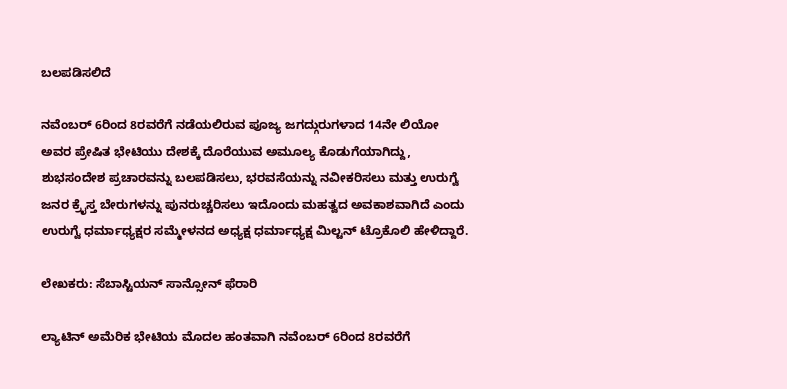ಬಲಪಡಿಸಲಿದೆ

ನವೆಂಬರ್ 6ರಿಂದ 8ರವರೆಗೆ ನಡೆಯಲಿರುವ ಪೂಜ್ಯ ಜಗದ್ಗುರುಗಳಾದ 14ನೇ ಲಿಯೋ ಅವರ ಪ್ರೇಷಿತ ಭೇಟಿಯು ದೇಶಕ್ಕೆ ದೊರೆಯುವ ಅಮೂಲ್ಯ ಕೊಡುಗೆಯಾಗಿದ್ದು, ಶುಭಸಂದೇಶ ಪ್ರಚಾರವನ್ನು ಬಲಪಡಿಸಲು, ಭರವಸೆಯನ್ನು ನವೀಕರಿಸಲು ಮತ್ತು ಉರುಗ್ವೆ ಜನರ ಕ್ರೈಸ್ತ ಬೇರುಗಳನ್ನು ಪುನರುಚ್ಚರಿಸಲು ಇದೊಂದು ಮಹತ್ವದ ಅವಕಾಶವಾಗಿದೆ ಎಂದು ಉರುಗ್ವೆ ಧರ್ಮಾಧ್ಯಕ್ಷರ ಸಮ್ಮೇಳನದ ಅಧ್ಯಕ್ಷ ಧರ್ಮಾಧ್ಯಕ್ಷ ಮಿಲ್ಟನ್ ಟ್ರೊಕೊಲಿ ಹೇಳಿದ್ದಾರೆ.

ಲೇಖಕರು: ಸೆಬಾಸ್ಟಿಯನ್ ಸಾನ್ಸೋನ್ ಫೆರಾರಿ

ಲ್ಯಾಟಿನ್ ಅಮೆರಿಕ ಭೇಟಿಯ ಮೊದಲ ಹಂತವಾಗಿ ನವೆಂಬರ್ 6ರಿಂದ 8ರವರೆಗೆ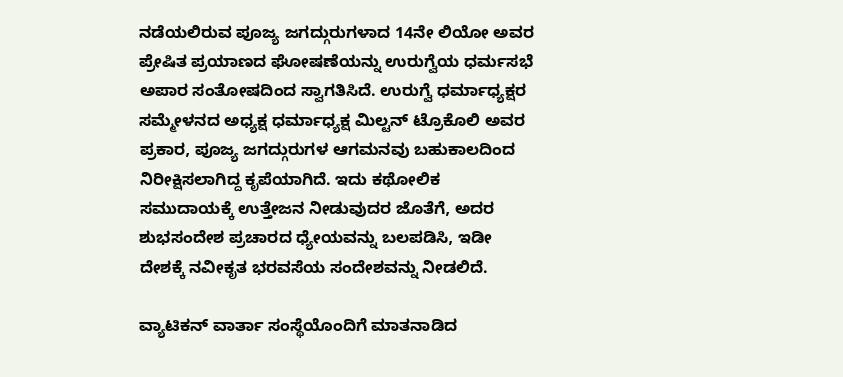ನಡೆಯಲಿರುವ ಪೂಜ್ಯ ಜಗದ್ಗುರುಗಳಾದ 14ನೇ ಲಿಯೋ ಅವರ ಪ್ರೇಷಿತ ಪ್ರಯಾಣದ ಘೋಷಣೆಯನ್ನು ಉರುಗ್ವೆಯ ಧರ್ಮಸಭೆ ಅಪಾರ ಸಂತೋಷದಿಂದ ಸ್ವಾಗತಿಸಿದೆ. ಉರುಗ್ವೆ ಧರ್ಮಾಧ್ಯಕ್ಷರ ಸಮ್ಮೇಳನದ ಅಧ್ಯಕ್ಷ ಧರ್ಮಾಧ್ಯಕ್ಷ ಮಿಲ್ಟನ್ ಟ್ರೊಕೊಲಿ ಅವರ ಪ್ರಕಾರ, ಪೂಜ್ಯ ಜಗದ್ಗುರುಗಳ ಆಗಮನವು ಬಹುಕಾಲದಿಂದ ನಿರೀಕ್ಷಿಸಲಾಗಿದ್ದ ಕೃಪೆಯಾಗಿದೆ. ಇದು ಕಥೋಲಿಕ ಸಮುದಾಯಕ್ಕೆ ಉತ್ತೇಜನ ನೀಡುವುದರ ಜೊತೆಗೆ, ಅದರ ಶುಭಸಂದೇಶ ಪ್ರಚಾರದ ಧ್ಯೇಯವನ್ನು ಬಲಪಡಿಸಿ, ಇಡೀ ದೇಶಕ್ಕೆ ನವೀಕೃತ ಭರವಸೆಯ ಸಂದೇಶವನ್ನು ನೀಡಲಿದೆ.

ವ್ಯಾಟಿಕನ್ ವಾರ್ತಾ ಸಂಸ್ಥೆಯೊಂದಿಗೆ ಮಾತನಾಡಿದ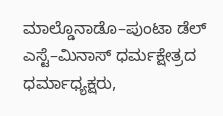ಮಾಲ್ಡೊನಾಡೊ–ಪುಂಟಾ ಡೆಲ್ ಎಸ್ಟೆ–ಮಿನಾಸ್ ಧರ್ಮಕ್ಷೇತ್ರದ ಧರ್ಮಾಧ್ಯಕ್ಷರು,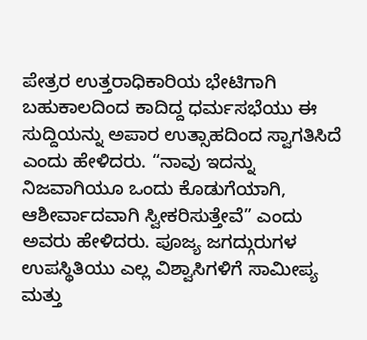ಪೇತ್ರರ ಉತ್ತರಾಧಿಕಾರಿಯ ಭೇಟಿಗಾಗಿ ಬಹುಕಾಲದಿಂದ ಕಾದಿದ್ದ ಧರ್ಮಸಭೆಯು ಈ ಸುದ್ದಿಯನ್ನು ಅಪಾರ ಉತ್ಸಾಹದಿಂದ ಸ್ವಾಗತಿಸಿದೆ ಎಂದು ಹೇಳಿದರು. “ನಾವು ಇದನ್ನು ನಿಜವಾಗಿಯೂ ಒಂದು ಕೊಡುಗೆಯಾಗಿ, ಆಶೀರ್ವಾದವಾಗಿ ಸ್ವೀಕರಿಸುತ್ತೇವೆ” ಎಂದು ಅವರು ಹೇಳಿದರು. ಪೂಜ್ಯ ಜಗದ್ಗುರುಗಳ ಉಪಸ್ಥಿತಿಯು ಎಲ್ಲ ವಿಶ್ವಾಸಿಗಳಿಗೆ ಸಾಮೀಪ್ಯ ಮತ್ತು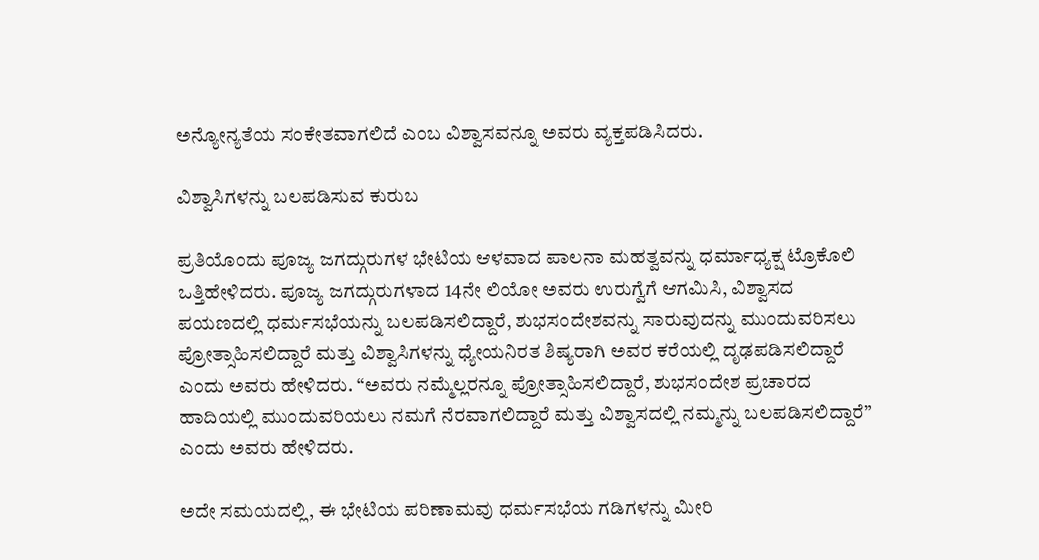ಅನ್ಯೋನ್ಯತೆಯ ಸಂಕೇತವಾಗಲಿದೆ ಎಂಬ ವಿಶ್ವಾಸವನ್ನೂ ಅವರು ವ್ಯಕ್ತಪಡಿಸಿದರು.

ವಿಶ್ವಾಸಿಗಳನ್ನು ಬಲಪಡಿಸುವ ಕುರುಬ

ಪ್ರತಿಯೊಂದು ಪೂಜ್ಯ ಜಗದ್ಗುರುಗಳ ಭೇಟಿಯ ಆಳವಾದ ಪಾಲನಾ ಮಹತ್ವವನ್ನು ಧರ್ಮಾಧ್ಯಕ್ಷ ಟ್ರೊಕೊಲಿ ಒತ್ತಿಹೇಳಿದರು. ಪೂಜ್ಯ ಜಗದ್ಗುರುಗಳಾದ 14ನೇ ಲಿಯೋ ಅವರು ಉರುಗ್ವೆಗೆ ಆಗಮಿಸಿ, ವಿಶ್ವಾಸದ ಪಯಣದಲ್ಲಿ ಧರ್ಮಸಭೆಯನ್ನು ಬಲಪಡಿಸಲಿದ್ದಾರೆ, ಶುಭಸಂದೇಶವನ್ನು ಸಾರುವುದನ್ನು ಮುಂದುವರಿಸಲು ಪ್ರೋತ್ಸಾಹಿಸಲಿದ್ದಾರೆ ಮತ್ತು ವಿಶ್ವಾಸಿಗಳನ್ನು ಧ್ಯೇಯನಿರತ ಶಿಷ್ಯರಾಗಿ ಅವರ ಕರೆಯಲ್ಲಿ ದೃಢಪಡಿಸಲಿದ್ದಾರೆ ಎಂದು ಅವರು ಹೇಳಿದರು. “ಅವರು ನಮ್ಮೆಲ್ಲರನ್ನೂ ಪ್ರೋತ್ಸಾಹಿಸಲಿದ್ದಾರೆ, ಶುಭಸಂದೇಶ ಪ್ರಚಾರದ ಹಾದಿಯಲ್ಲಿ ಮುಂದುವರಿಯಲು ನಮಗೆ ನೆರವಾಗಲಿದ್ದಾರೆ ಮತ್ತು ವಿಶ್ವಾಸದಲ್ಲಿ ನಮ್ಮನ್ನು ಬಲಪಡಿಸಲಿದ್ದಾರೆ” ಎಂದು ಅವರು ಹೇಳಿದರು.

ಅದೇ ಸಮಯದಲ್ಲಿ, ಈ ಭೇಟಿಯ ಪರಿಣಾಮವು ಧರ್ಮಸಭೆಯ ಗಡಿಗಳನ್ನು ಮೀರಿ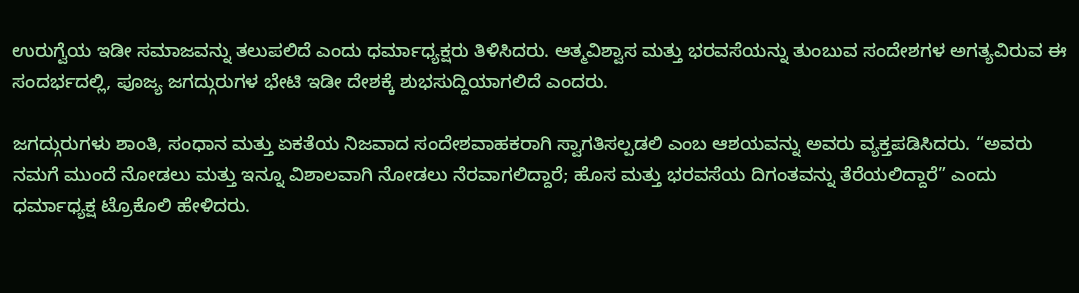ಉರುಗ್ವೆಯ ಇಡೀ ಸಮಾಜವನ್ನು ತಲುಪಲಿದೆ ಎಂದು ಧರ್ಮಾಧ್ಯಕ್ಷರು ತಿಳಿಸಿದರು. ಆತ್ಮವಿಶ್ವಾಸ ಮತ್ತು ಭರವಸೆಯನ್ನು ತುಂಬುವ ಸಂದೇಶಗಳ ಅಗತ್ಯವಿರುವ ಈ ಸಂದರ್ಭದಲ್ಲಿ, ಪೂಜ್ಯ ಜಗದ್ಗುರುಗಳ ಭೇಟಿ ಇಡೀ ದೇಶಕ್ಕೆ ಶುಭಸುದ್ದಿಯಾಗಲಿದೆ ಎಂದರು.

ಜಗದ್ಗುರುಗಳು ಶಾಂತಿ, ಸಂಧಾನ ಮತ್ತು ಏಕತೆಯ ನಿಜವಾದ ಸಂದೇಶವಾಹಕರಾಗಿ ಸ್ವಾಗತಿಸಲ್ಪಡಲಿ ಎಂಬ ಆಶಯವನ್ನು ಅವರು ವ್ಯಕ್ತಪಡಿಸಿದರು. “ಅವರು ನಮಗೆ ಮುಂದೆ ನೋಡಲು ಮತ್ತು ಇನ್ನೂ ವಿಶಾಲವಾಗಿ ನೋಡಲು ನೆರವಾಗಲಿದ್ದಾರೆ; ಹೊಸ ಮತ್ತು ಭರವಸೆಯ ದಿಗಂತವನ್ನು ತೆರೆಯಲಿದ್ದಾರೆ” ಎಂದು ಧರ್ಮಾಧ್ಯಕ್ಷ ಟ್ರೊಕೊಲಿ ಹೇಳಿದರು.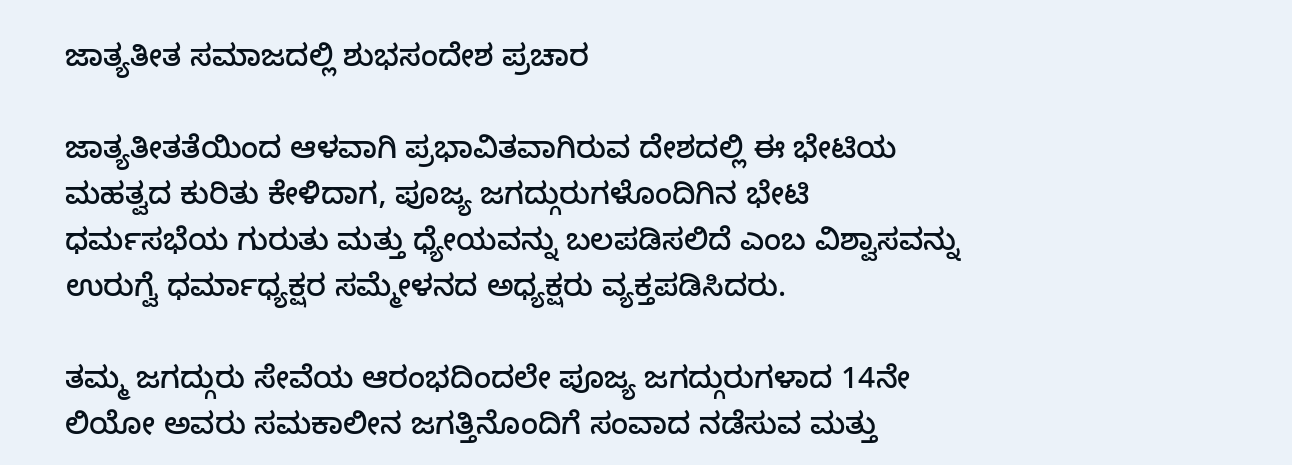ಜಾತ್ಯತೀತ ಸಮಾಜದಲ್ಲಿ ಶುಭಸಂದೇಶ ಪ್ರಚಾರ

ಜಾತ್ಯತೀತತೆಯಿಂದ ಆಳವಾಗಿ ಪ್ರಭಾವಿತವಾಗಿರುವ ದೇಶದಲ್ಲಿ ಈ ಭೇಟಿಯ ಮಹತ್ವದ ಕುರಿತು ಕೇಳಿದಾಗ, ಪೂಜ್ಯ ಜಗದ್ಗುರುಗಳೊಂದಿಗಿನ ಭೇಟಿ ಧರ್ಮಸಭೆಯ ಗುರುತು ಮತ್ತು ಧ್ಯೇಯವನ್ನು ಬಲಪಡಿಸಲಿದೆ ಎಂಬ ವಿಶ್ವಾಸವನ್ನು ಉರುಗ್ವೆ ಧರ್ಮಾಧ್ಯಕ್ಷರ ಸಮ್ಮೇಳನದ ಅಧ್ಯಕ್ಷರು ವ್ಯಕ್ತಪಡಿಸಿದರು.

ತಮ್ಮ ಜಗದ್ಗುರು ಸೇವೆಯ ಆರಂಭದಿಂದಲೇ ಪೂಜ್ಯ ಜಗದ್ಗುರುಗಳಾದ 14ನೇ ಲಿಯೋ ಅವರು ಸಮಕಾಲೀನ ಜಗತ್ತಿನೊಂದಿಗೆ ಸಂವಾದ ನಡೆಸುವ ಮತ್ತು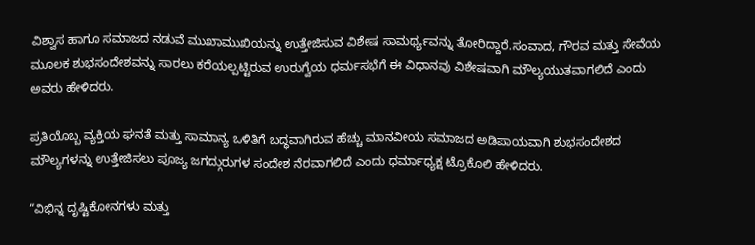ವಿಶ್ವಾಸ ಹಾಗೂ ಸಮಾಜದ ನಡುವೆ ಮುಖಾಮುಖಿಯನ್ನು ಉತ್ತೇಜಿಸುವ ವಿಶೇಷ ಸಾಮರ್ಥ್ಯವನ್ನು ತೋರಿದ್ದಾರೆ.ಸಂವಾದ, ಗೌರವ ಮತ್ತು ಸೇವೆಯ ಮೂಲಕ ಶುಭಸಂದೇಶವನ್ನು ಸಾರಲು ಕರೆಯಲ್ಪಟ್ಟಿರುವ ಉರುಗ್ವೆಯ ಧರ್ಮಸಭೆಗೆ ಈ ವಿಧಾನವು ವಿಶೇಷವಾಗಿ ಮೌಲ್ಯಯುತವಾಗಲಿದೆ ಎಂದು ಅವರು ಹೇಳಿದರು.

ಪ್ರತಿಯೊಬ್ಬ ವ್ಯಕ್ತಿಯ ಘನತೆ ಮತ್ತು ಸಾಮಾನ್ಯ ಒಳಿತಿಗೆ ಬದ್ಧವಾಗಿರುವ ಹೆಚ್ಚು ಮಾನವೀಯ ಸಮಾಜದ ಅಡಿಪಾಯವಾಗಿ ಶುಭಸಂದೇಶದ ಮೌಲ್ಯಗಳನ್ನು ಉತ್ತೇಜಿಸಲು ಪೂಜ್ಯ ಜಗದ್ಗುರುಗಳ ಸಂದೇಶ ನೆರವಾಗಲಿದೆ ಎಂದು ಧರ್ಮಾಧ್ಯಕ್ಷ ಟ್ರೊಕೊಲಿ ಹೇಳಿದರು.

“ವಿಭಿನ್ನ ದೃಷ್ಟಿಕೋನಗಳು ಮತ್ತು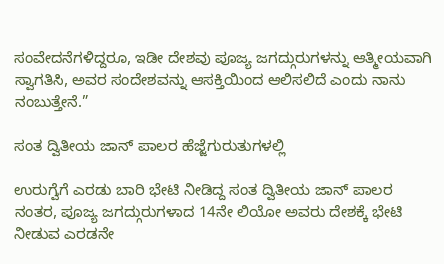ಸಂವೇದನೆಗಳಿದ್ದರೂ, ಇಡೀ ದೇಶವು ಪೂಜ್ಯ ಜಗದ್ಗುರುಗಳನ್ನು ಆತ್ಮೀಯವಾಗಿ ಸ್ವಾಗತಿಸಿ, ಅವರ ಸಂದೇಶವನ್ನು ಆಸಕ್ತಿಯಿಂದ ಆಲಿಸಲಿದೆ ಎಂದು ನಾನು ನಂಬುತ್ತೇನೆ.”

ಸಂತ ದ್ವಿತೀಯ ಜಾನ್ ಪಾಲರ ಹೆಜ್ಜೆಗುರುತುಗಳಲ್ಲಿ

ಉರುಗ್ವೆಗೆ ಎರಡು ಬಾರಿ ಭೇಟಿ ನೀಡಿದ್ದ ಸಂತ ದ್ವಿತೀಯ ಜಾನ್ ಪಾಲರ ನಂತರ, ಪೂಜ್ಯ ಜಗದ್ಗುರುಗಳಾದ 14ನೇ ಲಿಯೋ ಅವರು ದೇಶಕ್ಕೆ ಭೇಟಿ ನೀಡುವ ಎರಡನೇ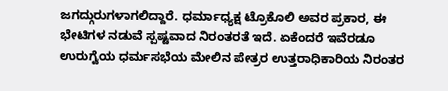ಜಗದ್ಗುರುಗಳಾಗಲಿದ್ದಾರೆ. ಧರ್ಮಾಧ್ಯಕ್ಷ ಟ್ರೊಕೊಲಿ ಅವರ ಪ್ರಕಾರ, ಈ ಭೇಟಿಗಳ ನಡುವೆ ಸ್ಪಷ್ಟವಾದ ನಿರಂತರತೆ ಇದೆ. ಏಕೆಂದರೆ ಇವೆರಡೂ ಉರುಗ್ವೆಯ ಧರ್ಮಸಭೆಯ ಮೇಲಿನ ಪೇತ್ರರ ಉತ್ತರಾಧಿಕಾರಿಯ ನಿರಂತರ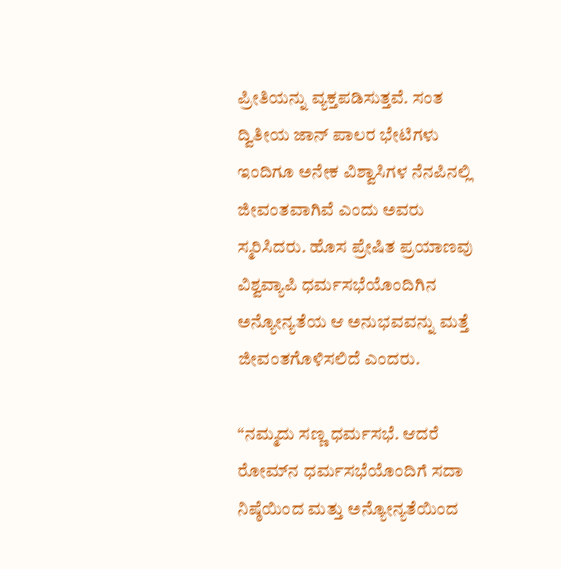ಪ್ರೀತಿಯನ್ನು ವ್ಯಕ್ತಪಡಿಸುತ್ತವೆ. ಸಂತ ದ್ವಿತೀಯ ಜಾನ್ ಪಾಲರ ಭೇಟಿಗಳು ಇಂದಿಗೂ ಅನೇಕ ವಿಶ್ವಾಸಿಗಳ ನೆನಪಿನಲ್ಲಿ ಜೀವಂತವಾಗಿವೆ ಎಂದು ಅವರು ಸ್ಮರಿಸಿದರು. ಹೊಸ ಪ್ರೇಷಿತ ಪ್ರಯಾಣವು ವಿಶ್ವವ್ಯಾಪಿ ಧರ್ಮಸಭೆಯೊಂದಿಗಿನ ಅನ್ಯೋನ್ಯತೆಯ ಆ ಅನುಭವವನ್ನು ಮತ್ತೆ ಜೀವಂತಗೊಳಿಸಲಿದೆ ಎಂದರು.

“ನಮ್ಮದು ಸಣ್ಣ ಧರ್ಮಸಭೆ. ಆದರೆ ರೋಮ್‌ನ ಧರ್ಮಸಭೆಯೊಂದಿಗೆ ಸದಾ ನಿಷ್ಠೆಯಿಂದ ಮತ್ತು ಅನ್ಯೋನ್ಯತೆಯಿಂದ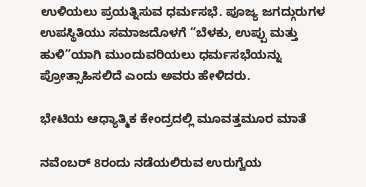ಉಳಿಯಲು ಪ್ರಯತ್ನಿಸುವ ಧರ್ಮಸಭೆ. ಪೂಜ್ಯ ಜಗದ್ಗುರುಗಳ ಉಪಸ್ಥಿತಿಯು ಸಮಾಜದೊಳಗೆ “ಬೆಳಕು, ಉಪ್ಪು ಮತ್ತು ಹುಳಿ”ಯಾಗಿ ಮುಂದುವರಿಯಲು ಧರ್ಮಸಭೆಯನ್ನು ಪ್ರೋತ್ಸಾಹಿಸಲಿದೆ ಎಂದು ಅವರು ಹೇಳಿದರು.

ಭೇಟಿಯ ಆಧ್ಯಾತ್ಮಿಕ ಕೇಂದ್ರದಲ್ಲಿ ಮೂವತ್ತಮೂರ ಮಾತೆ

ನವೆಂಬರ್ 8ರಂದು ನಡೆಯಲಿರುವ ಉರುಗ್ವೆಯ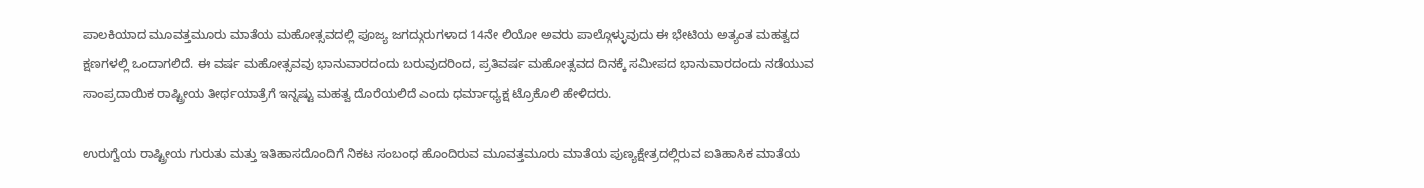ಪಾಲಕಿಯಾದ ಮೂವತ್ತಮೂರು ಮಾತೆಯ ಮಹೋತ್ಸವದಲ್ಲಿ ಪೂಜ್ಯ ಜಗದ್ಗುರುಗಳಾದ 14ನೇ ಲಿಯೋ ಅವರು ಪಾಲ್ಗೊಳ್ಳುವುದು ಈ ಭೇಟಿಯ ಅತ್ಯಂತ ಮಹತ್ವದ ಕ್ಷಣಗಳಲ್ಲಿ ಒಂದಾಗಲಿದೆ. ಈ ವರ್ಷ ಮಹೋತ್ಸವವು ಭಾನುವಾರದಂದು ಬರುವುದರಿಂದ, ಪ್ರತಿವರ್ಷ ಮಹೋತ್ಸವದ ದಿನಕ್ಕೆ ಸಮೀಪದ ಭಾನುವಾರದಂದು ನಡೆಯುವ ಸಾಂಪ್ರದಾಯಿಕ ರಾಷ್ಟ್ರೀಯ ತೀರ್ಥಯಾತ್ರೆಗೆ ಇನ್ನಷ್ಟು ಮಹತ್ವ ದೊರೆಯಲಿದೆ ಎಂದು ಧರ್ಮಾಧ್ಯಕ್ಷ ಟ್ರೊಕೊಲಿ ಹೇಳಿದರು.

ಉರುಗ್ವೆಯ ರಾಷ್ಟ್ರೀಯ ಗುರುತು ಮತ್ತು ಇತಿಹಾಸದೊಂದಿಗೆ ನಿಕಟ ಸಂಬಂಧ ಹೊಂದಿರುವ ಮೂವತ್ತಮೂರು ಮಾತೆಯ ಪುಣ್ಯಕ್ಷೇತ್ರದಲ್ಲಿರುವ ಐತಿಹಾಸಿಕ ಮಾತೆಯ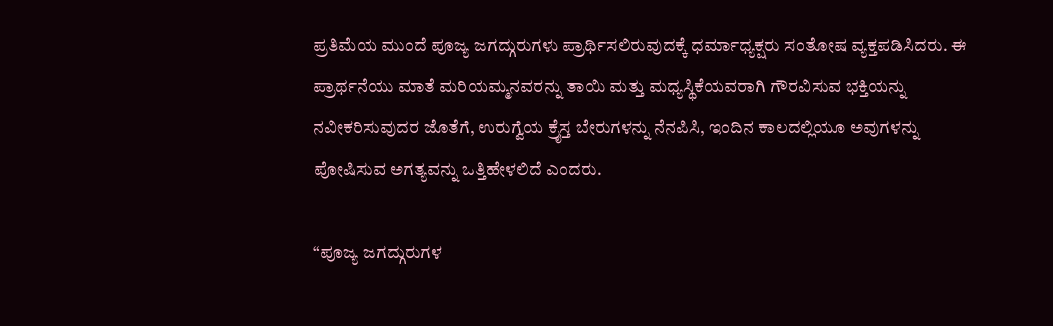ಪ್ರತಿಮೆಯ ಮುಂದೆ ಪೂಜ್ಯ ಜಗದ್ಗುರುಗಳು ಪ್ರಾರ್ಥಿಸಲಿರುವುದಕ್ಕೆ ಧರ್ಮಾಧ್ಯಕ್ಷರು ಸಂತೋಷ ವ್ಯಕ್ತಪಡಿಸಿದರು. ಈ ಪ್ರಾರ್ಥನೆಯು ಮಾತೆ ಮರಿಯಮ್ಮನವರನ್ನು ತಾಯಿ ಮತ್ತು ಮಧ್ಯಸ್ಥಿಕೆಯವರಾಗಿ ಗೌರವಿಸುವ ಭಕ್ತಿಯನ್ನು ನವೀಕರಿಸುವುದರ ಜೊತೆಗೆ, ಉರುಗ್ವೆಯ ಕ್ರೈಸ್ತ ಬೇರುಗಳನ್ನು ನೆನಪಿಸಿ, ಇಂದಿನ ಕಾಲದಲ್ಲಿಯೂ ಅವುಗಳನ್ನು ಪೋಷಿಸುವ ಅಗತ್ಯವನ್ನು ಒತ್ತಿಹೇಳಲಿದೆ ಎಂದರು.

“ಪೂಜ್ಯ ಜಗದ್ಗುರುಗಳ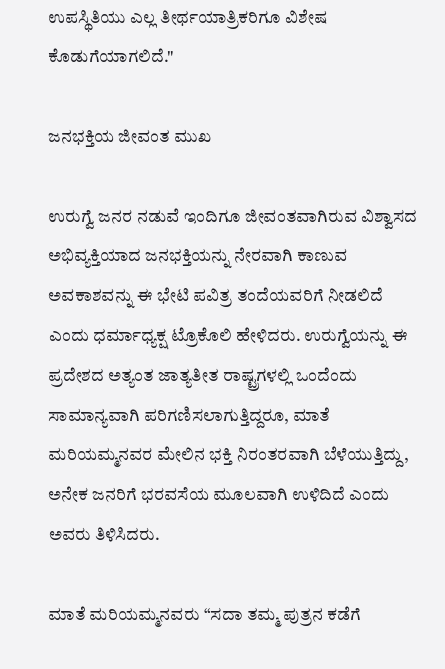ಉಪಸ್ಥಿತಿಯು ಎಲ್ಲ ತೀರ್ಥಯಾತ್ರಿಕರಿಗೂ ವಿಶೇಷ ಕೊಡುಗೆಯಾಗಲಿದೆ."

ಜನಭಕ್ತಿಯ ಜೀವಂತ ಮುಖ

ಉರುಗ್ವೆ ಜನರ ನಡುವೆ ಇಂದಿಗೂ ಜೀವಂತವಾಗಿರುವ ವಿಶ್ವಾಸದ ಅಭಿವ್ಯಕ್ತಿಯಾದ ಜನಭಕ್ತಿಯನ್ನು ನೇರವಾಗಿ ಕಾಣುವ ಅವಕಾಶವನ್ನು ಈ ಭೇಟಿ ಪವಿತ್ರ ತಂದೆಯವರಿಗೆ ನೀಡಲಿದೆ ಎಂದು ಧರ್ಮಾಧ್ಯಕ್ಷ ಟ್ರೊಕೊಲಿ ಹೇಳಿದರು. ಉರುಗ್ವೆಯನ್ನು ಈ ಪ್ರದೇಶದ ಅತ್ಯಂತ ಜಾತ್ಯತೀತ ರಾಷ್ಟ್ರಗಳಲ್ಲಿ ಒಂದೆಂದು ಸಾಮಾನ್ಯವಾಗಿ ಪರಿಗಣಿಸಲಾಗುತ್ತಿದ್ದರೂ, ಮಾತೆ ಮರಿಯಮ್ಮನವರ ಮೇಲಿನ ಭಕ್ತಿ ನಿರಂತರವಾಗಿ ಬೆಳೆಯುತ್ತಿದ್ದು, ಅನೇಕ ಜನರಿಗೆ ಭರವಸೆಯ ಮೂಲವಾಗಿ ಉಳಿದಿದೆ ಎಂದು ಅವರು ತಿಳಿಸಿದರು.

ಮಾತೆ ಮರಿಯಮ್ಮನವರು “ಸದಾ ತಮ್ಮ ಪುತ್ರನ ಕಡೆಗೆ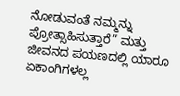ನೋಡುವಂತೆ ನಮ್ಮನ್ನು ಪ್ರೋತ್ಸಾಹಿಸುತ್ತಾರೆ” ಮತ್ತು ಜೀವನದ ಪಯಣದಲ್ಲಿ ಯಾರೂ ಏಕಾಂಗಿಗಳಲ್ಲ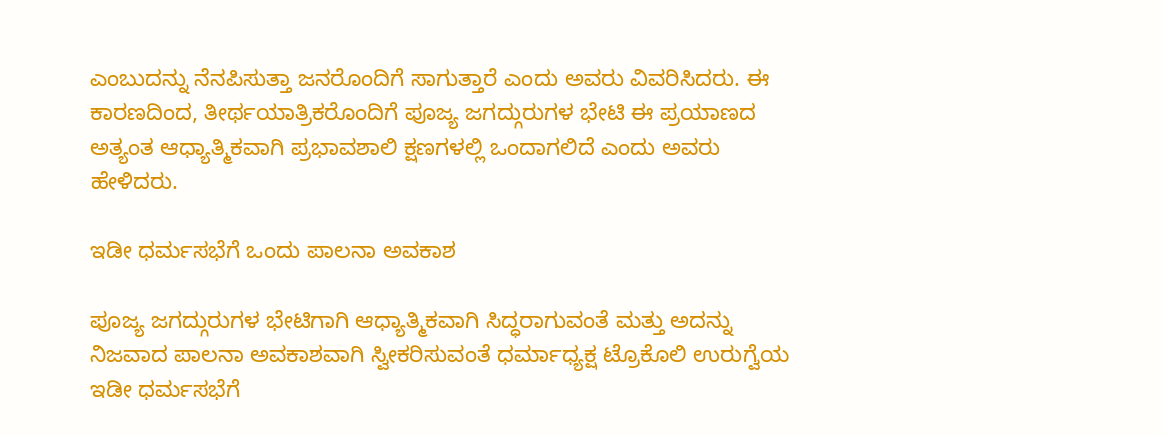ಎಂಬುದನ್ನು ನೆನಪಿಸುತ್ತಾ ಜನರೊಂದಿಗೆ ಸಾಗುತ್ತಾರೆ ಎಂದು ಅವರು ವಿವರಿಸಿದರು. ಈ ಕಾರಣದಿಂದ, ತೀರ್ಥಯಾತ್ರಿಕರೊಂದಿಗೆ ಪೂಜ್ಯ ಜಗದ್ಗುರುಗಳ ಭೇಟಿ ಈ ಪ್ರಯಾಣದ ಅತ್ಯಂತ ಆಧ್ಯಾತ್ಮಿಕವಾಗಿ ಪ್ರಭಾವಶಾಲಿ ಕ್ಷಣಗಳಲ್ಲಿ ಒಂದಾಗಲಿದೆ ಎಂದು ಅವರು ಹೇಳಿದರು.

ಇಡೀ ಧರ್ಮಸಭೆಗೆ ಒಂದು ಪಾಲನಾ ಅವಕಾಶ

ಪೂಜ್ಯ ಜಗದ್ಗುರುಗಳ ಭೇಟಿಗಾಗಿ ಆಧ್ಯಾತ್ಮಿಕವಾಗಿ ಸಿದ್ಧರಾಗುವಂತೆ ಮತ್ತು ಅದನ್ನು ನಿಜವಾದ ಪಾಲನಾ ಅವಕಾಶವಾಗಿ ಸ್ವೀಕರಿಸುವಂತೆ ಧರ್ಮಾಧ್ಯಕ್ಷ ಟ್ರೊಕೊಲಿ ಉರುಗ್ವೆಯ ಇಡೀ ಧರ್ಮಸಭೆಗೆ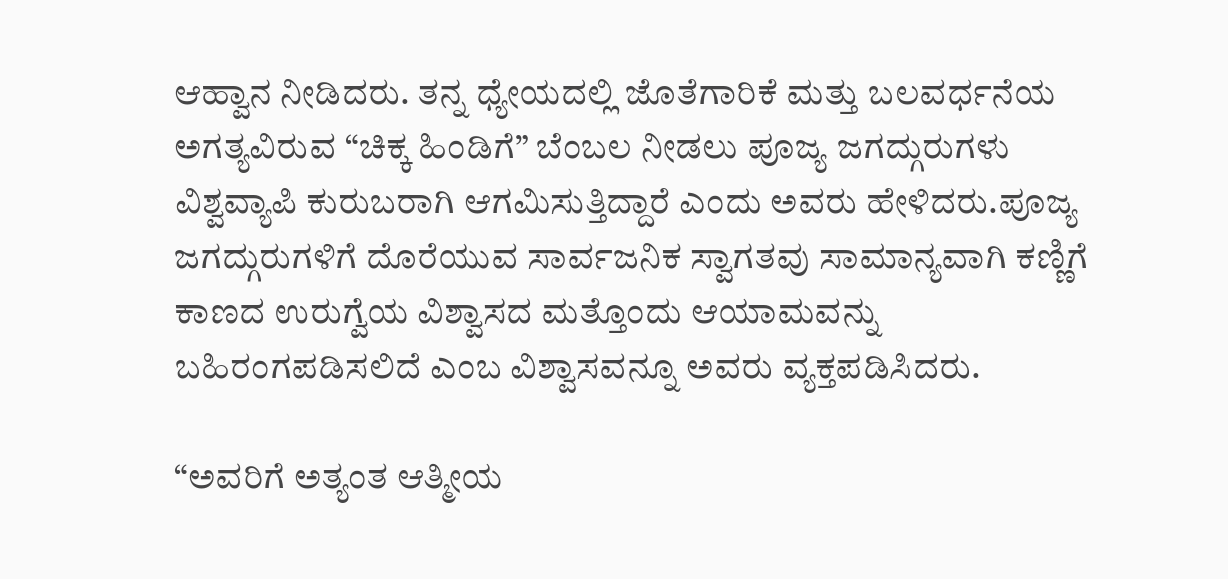ಆಹ್ವಾನ ನೀಡಿದರು. ತನ್ನ ಧ್ಯೇಯದಲ್ಲಿ ಜೊತೆಗಾರಿಕೆ ಮತ್ತು ಬಲವರ್ಧನೆಯ ಅಗತ್ಯವಿರುವ “ಚಿಕ್ಕ ಹಿಂಡಿಗೆ” ಬೆಂಬಲ ನೀಡಲು ಪೂಜ್ಯ ಜಗದ್ಗುರುಗಳು ವಿಶ್ವವ್ಯಾಪಿ ಕುರುಬರಾಗಿ ಆಗಮಿಸುತ್ತಿದ್ದಾರೆ ಎಂದು ಅವರು ಹೇಳಿದರು.ಪೂಜ್ಯ ಜಗದ್ಗುರುಗಳಿಗೆ ದೊರೆಯುವ ಸಾರ್ವಜನಿಕ ಸ್ವಾಗತವು ಸಾಮಾನ್ಯವಾಗಿ ಕಣ್ಣಿಗೆ ಕಾಣದ ಉರುಗ್ವೆಯ ವಿಶ್ವಾಸದ ಮತ್ತೊಂದು ಆಯಾಮವನ್ನು ಬಹಿರಂಗಪಡಿಸಲಿದೆ ಎಂಬ ವಿಶ್ವಾಸವನ್ನೂ ಅವರು ವ್ಯಕ್ತಪಡಿಸಿದರು.

“ಅವರಿಗೆ ಅತ್ಯಂತ ಆತ್ಮೀಯ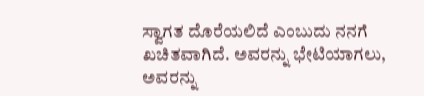ಸ್ವಾಗತ ದೊರೆಯಲಿದೆ ಎಂಬುದು ನನಗೆ ಖಚಿತವಾಗಿದೆ. ಅವರನ್ನು ಭೇಟಿಯಾಗಲು, ಅವರನ್ನು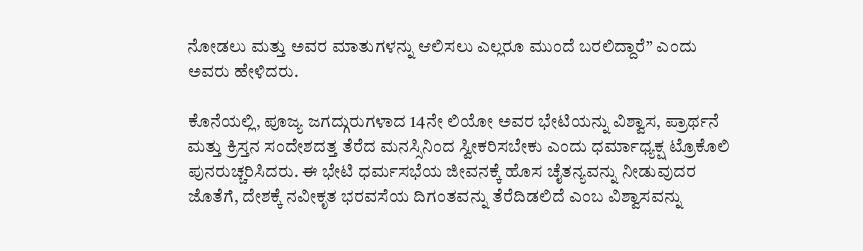ನೋಡಲು ಮತ್ತು ಅವರ ಮಾತುಗಳನ್ನು ಆಲಿಸಲು ಎಲ್ಲರೂ ಮುಂದೆ ಬರಲಿದ್ದಾರೆ” ಎಂದು ಅವರು ಹೇಳಿದರು.

ಕೊನೆಯಲ್ಲಿ, ಪೂಜ್ಯ ಜಗದ್ಗುರುಗಳಾದ 14ನೇ ಲಿಯೋ ಅವರ ಭೇಟಿಯನ್ನು ವಿಶ್ವಾಸ, ಪ್ರಾರ್ಥನೆ ಮತ್ತು ಕ್ರಿಸ್ತನ ಸಂದೇಶದತ್ತ ತೆರೆದ ಮನಸ್ಸಿನಿಂದ ಸ್ವೀಕರಿಸಬೇಕು ಎಂದು ಧರ್ಮಾಧ್ಯಕ್ಷ ಟ್ರೊಕೊಲಿ ಪುನರುಚ್ಚರಿಸಿದರು. ಈ ಭೇಟಿ ಧರ್ಮಸಭೆಯ ಜೀವನಕ್ಕೆ ಹೊಸ ಚೈತನ್ಯವನ್ನು ನೀಡುವುದರ ಜೊತೆಗೆ, ದೇಶಕ್ಕೆ ನವೀಕೃತ ಭರವಸೆಯ ದಿಗಂತವನ್ನು ತೆರೆದಿಡಲಿದೆ ಎಂಬ ವಿಶ್ವಾಸವನ್ನು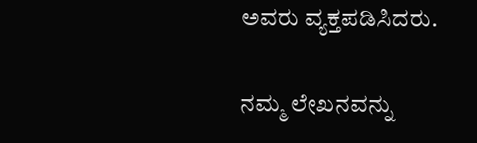ಅವರು ವ್ಯಕ್ತಪಡಿಸಿದರು.

ನಮ್ಮ ಲೇಖನವನ್ನು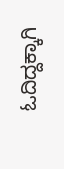ಓದಿದ್ದಕ್ಕಾಗಿ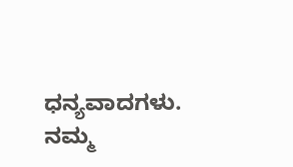ಧನ್ಯವಾದಗಳು. ನಮ್ಮ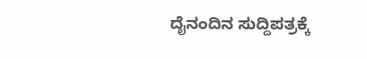ದೈನಂದಿನ ಸುದ್ದಿಪತ್ರಕ್ಕೆ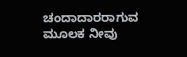ಚಂದಾದಾರರಾಗುವ ಮೂಲಕ ನೀವು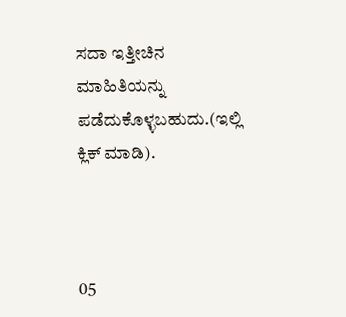ಸದಾ ಇತ್ತೀಚಿನ ಮಾಹಿತಿಯನ್ನು ಪಡೆದುಕೊಳ್ಳಬಹುದು.(ಇಲ್ಲಿ ಕ್ಲಿಕ್ ಮಾಡಿ).



05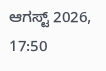ಆಗಸ್ಟ್ 2026, 17:50